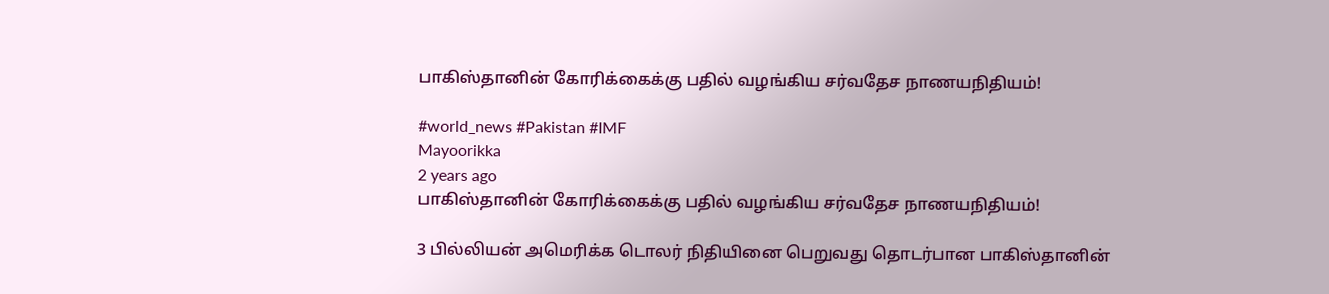பாகிஸ்தானின் கோரிக்கைக்கு பதில் வழங்கிய சர்வதேச நாணயநிதியம்!

#world_news #Pakistan #IMF
Mayoorikka
2 years ago
பாகிஸ்தானின் கோரிக்கைக்கு பதில் வழங்கிய சர்வதேச நாணயநிதியம்!

3 பில்லியன் அமெரிக்க டொலர் நிதியினை பெறுவது தொடர்பான பாகிஸ்தானின்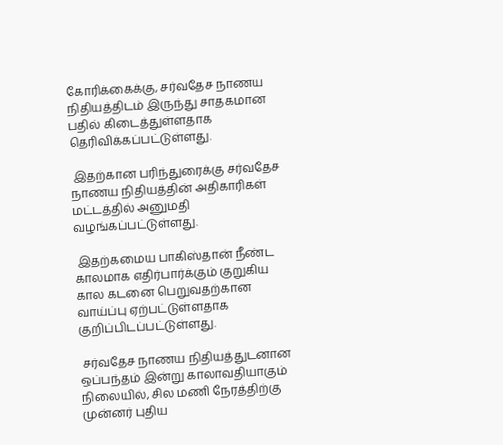கோரிக்கைக்கு, சர்வதேச நாணய நிதியத்திடம் இருந்து சாதகமான பதில் கிடைத்துள்ளதாக தெரிவிக்கப்பட்டுள்ளது.

 இதற்கான பரிந்துரைக்கு சர்வதேச நாணய நிதியத்தின் அதிகாரிகள் மட்டத்தில் அனுமதி வழங்கப்பட்டுள்ளது.

 இதற்கமைய பாகிஸ்தான் நீண்ட காலமாக எதிர்பார்க்கும் குறுகிய கால கடனை பெறுவதற்கான வாய்ப்பு ஏற்பட்டுள்ளதாக குறிப்பிடப்பட்டுள்ளது.

 சர்வதேச நாணய நிதியத்துடனான ஒப்பந்தம் இன்று காலாவதியாகும் நிலையில், சில மணி நேரத்திற்கு முன்னர் புதிய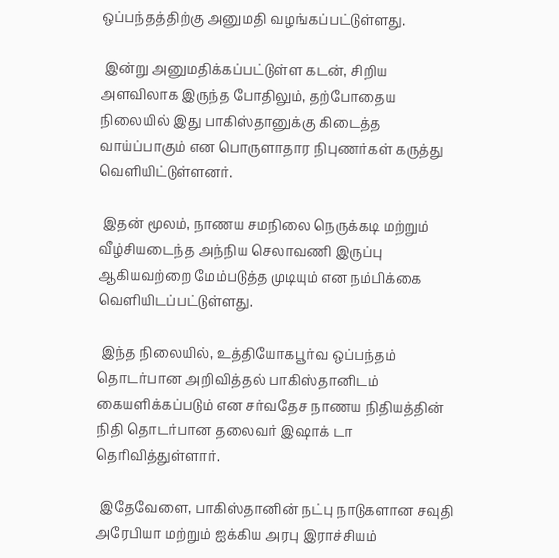ஒப்பந்தத்திற்கு அனுமதி வழங்கப்பட்டுள்ளது.

 இன்று அனுமதிக்கப்பட்டுள்ள கடன், சிறிய அளவிலாக இருந்த போதிலும், தற்போதைய நிலையில் இது பாகிஸ்தானுக்கு கிடைத்த வாய்ப்பாகும் என பொருளாதார நிபுணர்கள் கருத்து வெளியிட்டுள்ளனர்.

 இதன் மூலம், நாணய சமநிலை நெருக்கடி மற்றும் வீழ்சியடைந்த அந்நிய செலாவணி இருப்பு ஆகியவற்றை மேம்படுத்த முடியும் என நம்பிக்கை வெளியிடப்பட்டுள்ளது.

 இந்த நிலையில், உத்தியோகபூர்வ ஒப்பந்தம் தொடர்பான அறிவித்தல் பாகிஸ்தானிடம் கையளிக்கப்படும் என சர்வதேச நாணய நிதியத்தின் நிதி தொடர்பான தலைவர் இஷாக் டா தெரிவித்துள்ளார்.

 இதேவேளை, பாகிஸ்தானின் நட்பு நாடுகளான சவுதி அரேபியா மற்றும் ஐக்கிய அரபு இராச்சியம்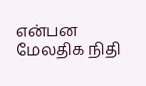என்பன மேலதிக நிதி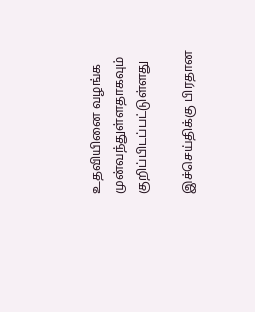உதவியினை வழங்க முன்வந்துள்ளதாகவும் குறிப்பிடப்பட்டுள்ளது

இச்செய்திக்கு பிரதான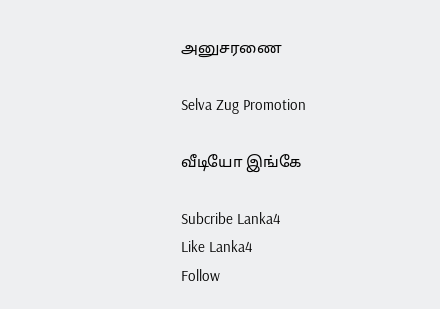அனுசரணை

Selva Zug Promotion

வீடியோ இங்கே

Subcribe Lanka4
Like Lanka4
Follow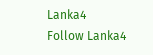Lanka4
Follow Lanka4